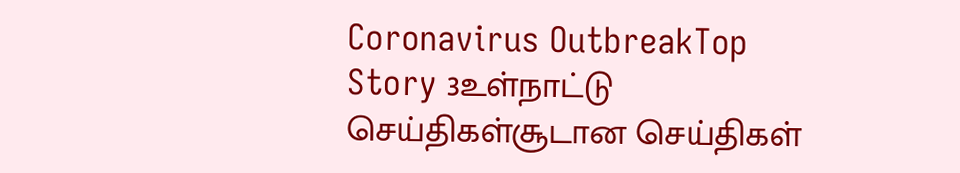Coronavirus OutbreakTop Story 3உள்நாட்டு செய்திகள்சூடான செய்திகள்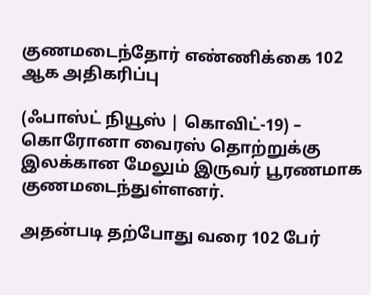குணமடைந்தோர் எண்ணிக்கை 102 ஆக அதிகரிப்பு

(ஃபாஸ்ட் நியூஸ் | கொவிட்-19) – கொரோனா வைரஸ் தொற்றுக்கு இலக்கான மேலும் இருவர் பூரணமாக குணமடைந்துள்ளனர்.

அதன்படி தற்போது வரை 102 பேர்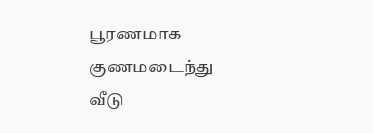பூரணமாக குணமடைந்து வீடு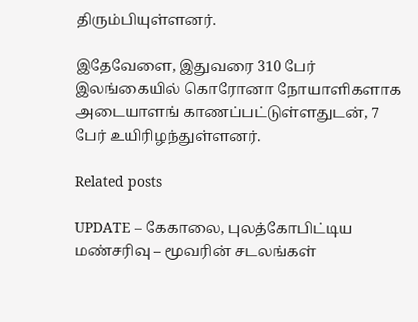திரும்பியுள்ளனர்.

இதேவேளை, இதுவரை 310 பேர் இலங்கையில் கொரோனா நோயாளிகளாக அடையாளங் காணப்பட்டுள்ளதுடன், 7 பேர் உயிரிழந்துள்ளனர்.

Related posts

UPDATE – கேகாலை, புலத்கோபிட்டிய மண்சரிவு – மூவரின் சடலங்கள்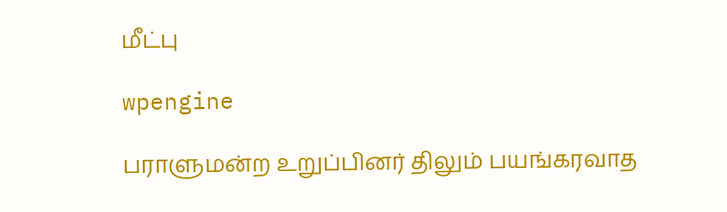மீட்பு

wpengine

பராளுமன்ற உறுப்பினர் திலும் பயங்கரவாத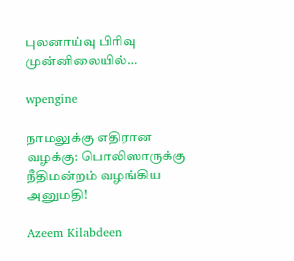புலனாய்வு பிரிவு முன்னிலையில்…

wpengine

நாமலுக்கு எதிரான வழக்கு: பொலிஸாருக்கு நீதிமன்றம் வழங்கிய அனுமதி!

Azeem Kilabdeen